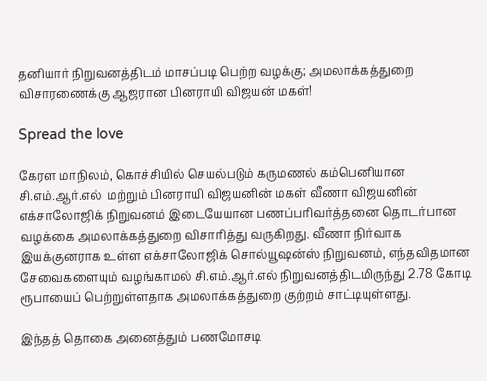தனியார் நிறுவனத்திடம் மாசப்படி பெற்ற வழக்கு; அமலாக்கத்துறை விசாரணைக்கு ஆஜரான பினராயி விஜயன் மகள்!

Spread the love

கேரள மாநிலம், கொச்சியில் செயல்படும் கருமணல் கம்பெனியான சி.எம்.ஆர்.எல்  மற்றும் பினராயி விஜயனின் மகள் வீணா விஜயனின் எக்சாலோஜிக் நிறுவனம் இடையேயான பணப்பரிவர்த்தனை தொடர்பான வழக்கை அமலாக்கத்துறை விசாரித்து வருகிறது. வீணா நிர்வாக இயக்குனராக உள்ள எக்சாலோஜிக் சொல்யூஷன்ஸ் நிறுவனம், எந்தவிதமான சேவைகளையும் வழங்காமல் சி.எம்.ஆர்.எல் நிறுவனத்திடமிருந்து 2.78 கோடி ரூபாயைப் பெற்றுள்ளதாக அமலாக்கத்துறை குற்றம் சாட்டியுள்ளது.

இந்தத் தொகை அனைத்தும் பணமோசடி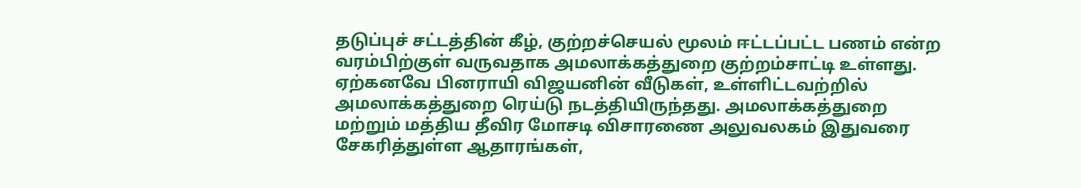தடுப்புச் சட்டத்தின் கீழ், குற்றச்செயல் மூலம் ஈட்டப்பட்ட பணம் என்ற வரம்பிற்குள் வருவதாக அமலாக்கத்துறை குற்றம்சாட்டி உள்ளது. ஏற்கனவே பினராயி விஜயனின் வீடுகள், உள்ளிட்டவற்றில் அமலாக்கத்துறை ரெய்டு நடத்தியிருந்தது. அமலாக்கத்துறை மற்றும் மத்திய தீவிர மோசடி விசாரணை அலுவலகம் இதுவரை சேகரித்துள்ள ஆதாரங்கள்,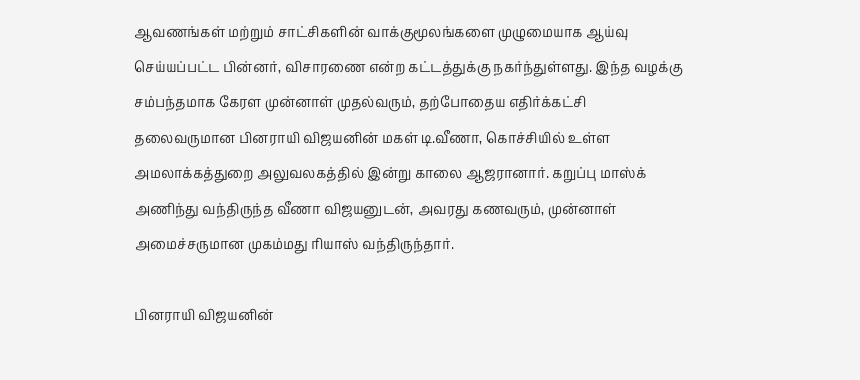ஆவணங்கள் மற்றும் சாட்சிகளின் வாக்குமூலங்களை முழுமையாக ஆய்வு செய்யப்பட்ட பின்னர், விசாரணை என்ற கட்டத்துக்கு நகர்ந்துள்ளது. இந்த வழக்கு சம்பந்தமாக கேரள முன்னாள் முதல்வரும், தற்போதைய எதிர்க்கட்சி தலைவருமான பினராயி விஜயனின் மகள் டி.வீணா, கொச்சியில் உள்ள அமலாக்கத்துறை அலுவலகத்தில் இன்று காலை ஆஜரானார். கறுப்பு மாஸ்க் அணிந்து வந்திருந்த வீணா விஜயனுடன், அவரது கணவரும், முன்னாள் அமைச்சருமான முகம்மது ரியாஸ் வந்திருந்தார்.

பினராயி விஜயனின்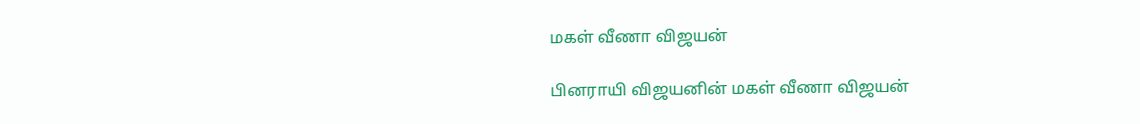மகள் வீணா விஜயன்

பினராயி விஜயனின் மகள் வீணா விஜயன்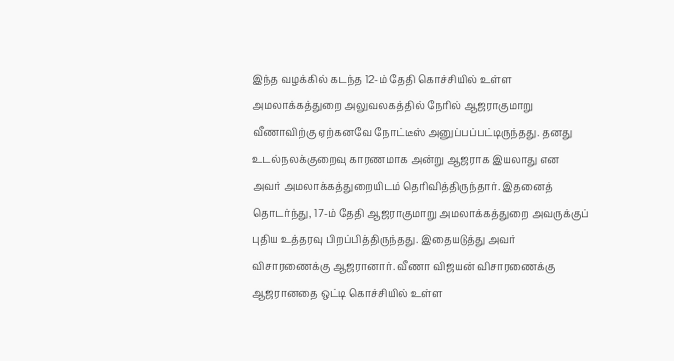இந்த வழக்கில் கடந்த 12-ம் தேதி கொச்சியில் உள்ள அமலாக்கத்துறை அலுவலகத்தில் நேரில் ஆஜராகுமாறு வீணாவிற்கு ஏற்கனவே நோட்டீஸ் அனுப்பப்பட்டிருந்தது. தனது உடல்நலக்குறைவு காரணமாக அன்று ஆஜராக இயலாது என அவர் அமலாக்கத்துறையிடம் தெரிவித்திருந்தார். இதனைத் தொடர்ந்து, 17-ம் தேதி ஆஜராகுமாறு அமலாக்கத்துறை அவருக்குப் புதிய உத்தரவு பிறப்பித்திருந்தது. இதையடுத்து அவர் விசாரணைக்கு ஆஜரானார். வீணா விஜயன் விசாரணைக்கு ஆஜரானதை ஒட்டி கொச்சியில் உள்ள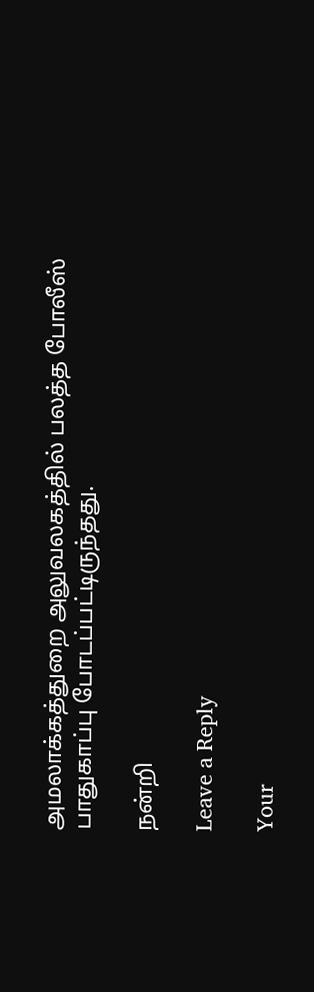அமலாக்கத்துறை அலுவலகத்தில் பலத்த போலீஸ் பாதுகாப்பு போடப்பட்டிருந்தது.

நன்றி

Leave a Reply

Your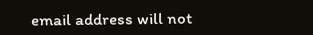email address will not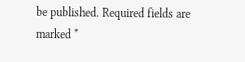be published. Required fields are marked *